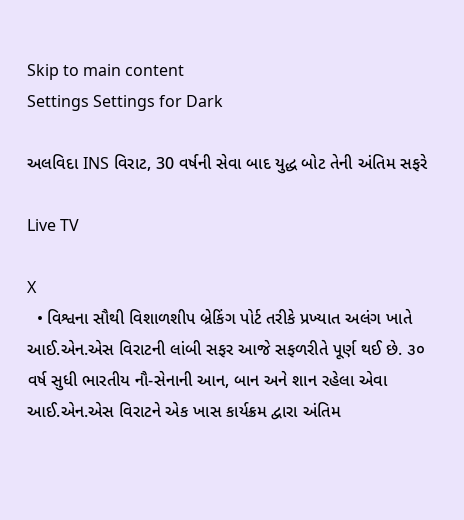Skip to main content
Settings Settings for Dark

અલવિદા INS વિરાટ, 30 વર્ષની સેવા બાદ યુદ્ધ બોટ તેની અંતિમ સફરે

Live TV

X
  • વિશ્વના સૌથી વિશાળશીપ બ્રેકિંગ પોર્ટ તરીકે પ્રખ્યાત અલંગ ખાતે આઈ.એન.એસ વિરાટની લાંબી સફર આજે સફળરીતે પૂર્ણ થઈ છે. ૩૦ વર્ષ સુધી ભારતીય નૌ-સેનાની આન, બાન અને શાન રહેલા એવા આઈ.એન.એસ વિરાટને એક ખાસ કાર્યક્રમ દ્વારા અંતિમ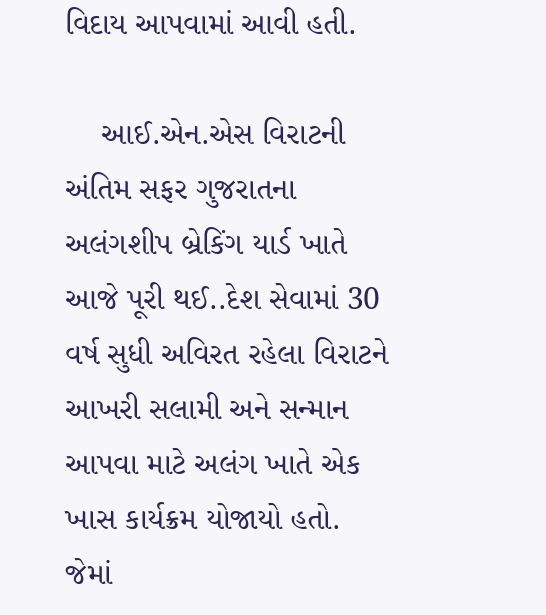વિદાય આપવામાં આવી હતી.

    આઈ.એન.એસ વિરાટની અંતિમ સફર ગુજરાતના અલંગશીપ બ્રેકિંગ યાર્ડ ખાતે આજે પૂરી થઈ..દેશ સેવામાં 30 વર્ષ સુધી અવિરત રહેલા વિરાટને આખરી સલામી અને સન્માન આપવા માટે અલંગ ખાતે એક ખાસ કાર્યક્રમ યોજાયો હતો. જેમાં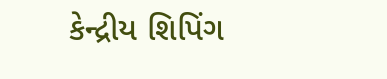કેન્દ્રીય શિપિંગ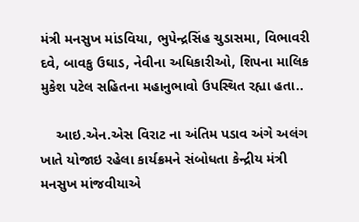મંત્રી મનસુખ માંડવિયા, ભુપેન્દ્રસિંહ ચુડાસમા, વિભાવરી દવે, બાવકુ ઉઘાડ, નેવીના અધિકારીઓ, શિપના માલિક મુકેશ પટેલ સહિતના મહાનુભાવો ઉપસ્થિત રહ્યા હતા..

    આઇ.એન.એસ વિરાટ ના અંતિમ પડાવ અંગે અલંગ ખાતે યોજાઇ રહેલા કાર્યક્રમને સંબોધતા કેન્દ્રીય મંત્રી મનસુખ માંજવીયાએ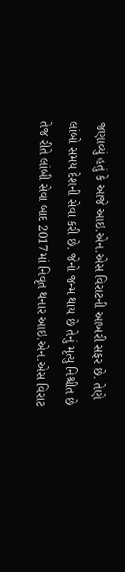જણાવ્યું હતું કે આજે આઇ.એન.એસ વિરાટની આખરી સફર છે. તેણે લાંબો સમય દેશની સેવા કરી છે. જેનો જન્મ થાય છે તેનું મૃત્યુ નિશ્ચીત છે તેજ રીતે લાંબી સેવા બાદ 2017માં નિવૃત થનાર આઇ.એન.એસ વિરાટ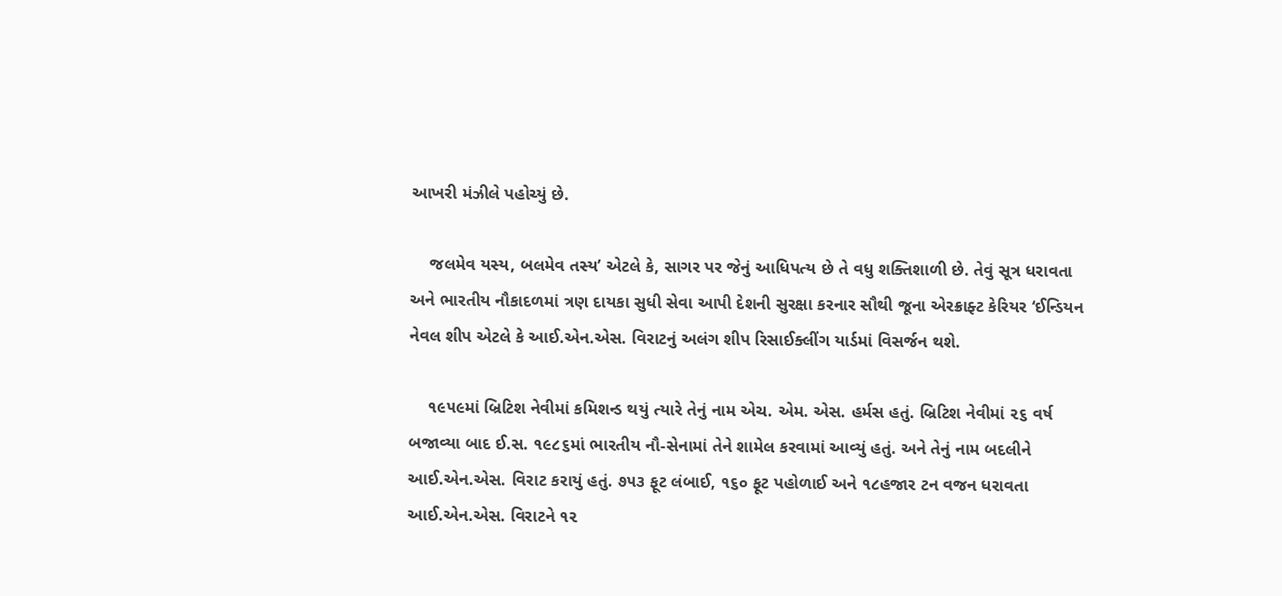આખરી મંઝીલે પહોચ્યું છે.

    જલમેવ યસ્ય, બલમેવ તસ્ય’ એટલે કે, સાગર પર જેનું આધિપત્ય છે તે વધુ શક્તિશાળી છે. તેવું સૂત્ર ધરાવતા અને ભારતીય નૌકાદળમાં ત્રણ દાયકા સુધી સેવા આપી દેશની સુરક્ષા કરનાર સૌથી જૂના એરક્રાફ્ટ કેરિયર ‘ઈન્ડિયન નેવલ શીપ એટલે કે આઈ.એન.એસ. વિરાટનું અલંગ શીપ રિસાઈક્લીંગ યાર્ડમાં વિસર્જન થશે.

    ૧૯૫૯માં બ્રિટિશ નેવીમાં કમિશન્ડ થયું ત્યારે તેનું નામ એચ. એમ. એસ. હર્મસ હતું. બ્રિટિશ નેવીમાં ૨૬ વર્ષ બજાવ્યા બાદ ઈ.સ. ૧૯૮૬માં ભારતીય નૌ-સેનામાં તેને શામેલ કરવામાં આવ્યું હતું. અને તેનું નામ બદલીને આઈ.એન.એસ. વિરાટ કરાયું હતું. ૭૫૩ ફૂટ લંબાઈ, ૧૬૦ ફૂટ પહોળાઈ અને ૧૮હજાર ટન વજન ધરાવતા આઈ.એન.એસ. વિરાટને ૧૨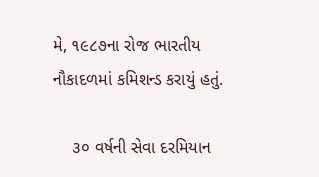મે, ૧૯૮૭ના રોજ ભારતીય નૌકાદળમાં કમિશન્ડ કરાયું હતું.

    ૩૦ વર્ષની સેવા દરમિયાન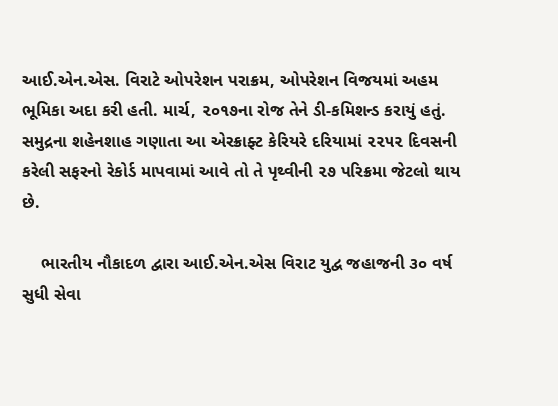આઈ.એન.એસ. વિરાટે ઓપરેશન પરાક્રમ, ઓપરેશન વિજયમાં અહમ ભૂમિકા અદા કરી હતી. માર્ચ, ૨૦૧૭ના રોજ તેને ડી-કમિશન્ડ કરાયું હતું. સમુદ્રના શહેનશાહ ગણાતા આ એરક્રાફ્ટ કેરિયરે દરિયામાં ૨૨૫૨ દિવસની કરેલી સફરનો રેકોર્ડ માપવામાં આવે તો તે પૃથ્વીની ૨૭ પરિક્રમા જેટલો થાય છે.

    ભારતીય નૌકાદળ દ્વારા આઈ.એન.એસ વિરાટ યુદ્વ જહાજની ૩૦ વર્ષ સુધી સેવા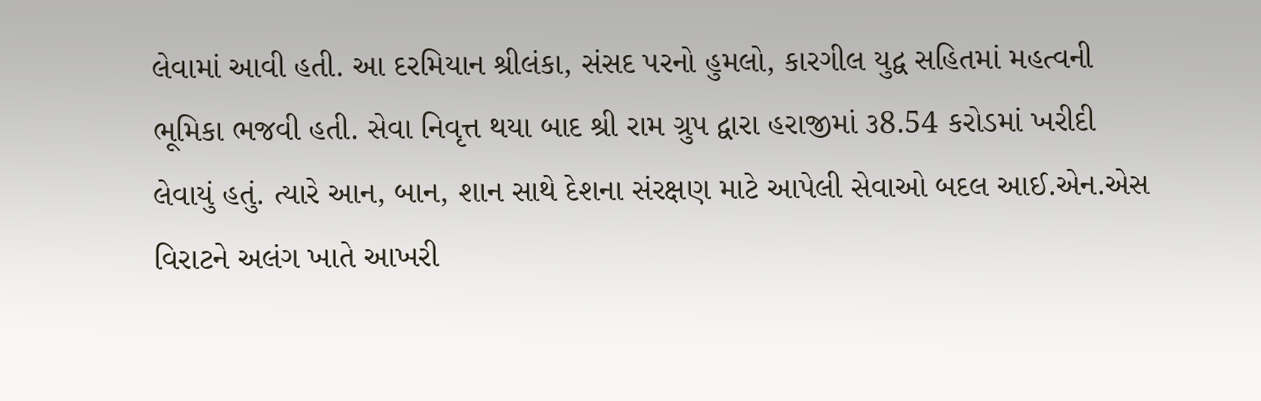લેવામાં આવી હતી. આ દરમિયાન શ્રીલંકા, સંસદ પરનો હુમલો, કારગીલ યુદ્વ સહિતમાં મહત્વની ભૂમિકા ભજવી હતી. સેવા નિવૃત્ત થયા બાદ શ્રી રામ ગ્રુપ દ્વારા હરાજીમાં ૩8.54 કરોડમાં ખરીદી લેવાયું હતું. ત્યારે આન, બાન, શાન સાથે દેશના સંરક્ષણ માટે આપેલી સેવાઓ બદલ આઈ.એન.એસ વિરાટને અલંગ ખાતે આખરી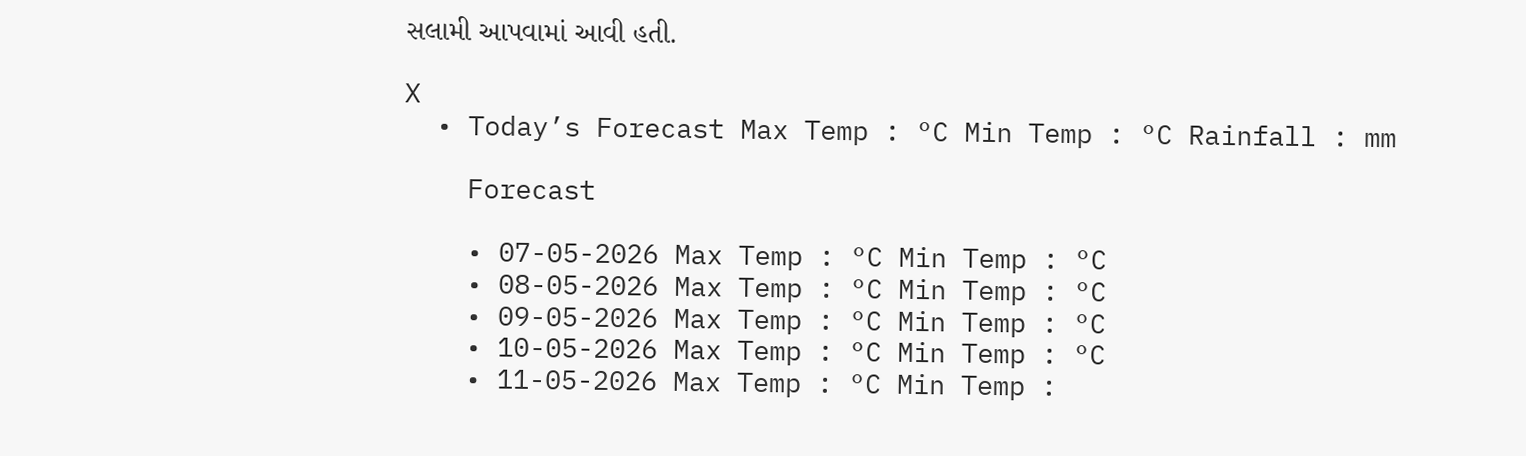સલામી આપવામાં આવી હતી.

X
  • Today’s Forecast Max Temp : °C Min Temp : °C Rainfall : mm

    Forecast

    • 07-05-2026 Max Temp : °C Min Temp : °C
    • 08-05-2026 Max Temp : °C Min Temp : °C
    • 09-05-2026 Max Temp : °C Min Temp : °C
    • 10-05-2026 Max Temp : °C Min Temp : °C
    • 11-05-2026 Max Temp : °C Min Temp :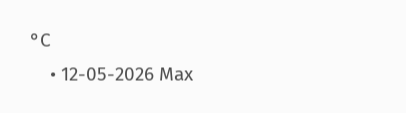°C
    • 12-05-2026 Max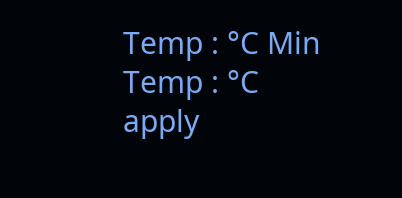Temp : °C Min Temp : °C
apply